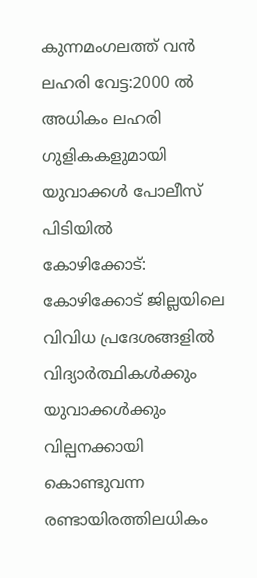കുന്നമംഗലത്ത് വൻ ലഹരി വേട്ട:2000 ൽ അധികം ലഹരി ഗുളികകളുമായി യുവാക്കൾ പോലീസ് പിടിയിൽ
കോഴിക്കോട്: കോഴിക്കോട് ജില്ലയിലെ വിവിധ പ്രദേശങ്ങളിൽ വിദ്യാർത്ഥികൾക്കും യുവാക്കൾക്കും വില്പനക്കായി കൊണ്ടുവന്ന രണ്ടായിരത്തിലധികം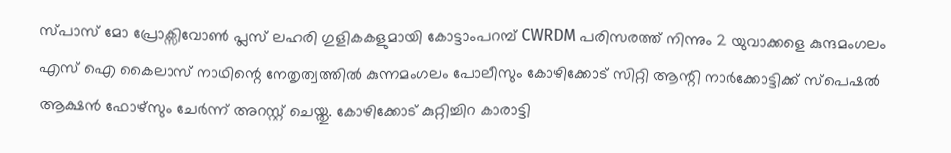സ്പാസ് മോ പ്രോക്സിവോൺ പ്ലസ് ലഹരി ഗുളികകളുമായി കോട്ടാംപറമ്പ് CWRDM പരിസരത്ത് നിന്നും 2 യുവാക്കളെ കുന്ദമംഗലം എസ് ഐ കൈലാസ് നാഥിന്റെ നേതൃത്വത്തിൽ കുന്നമംഗലം പോലീസും കോഴിക്കോട് സിറ്റി ആന്റി നാർക്കോട്ടിക്ക് സ്പെഷൽ ആക്ഷൻ ഫോഴ്സും ചേർന്ന് അറസ്റ്റ് ചെയ്തു. കോഴിക്കോട് കുറ്റിച്ചിറ കാരാട്ടി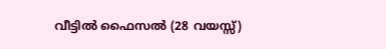വീട്ടിൽ ഫൈസൽ (28 വയസ്സ്)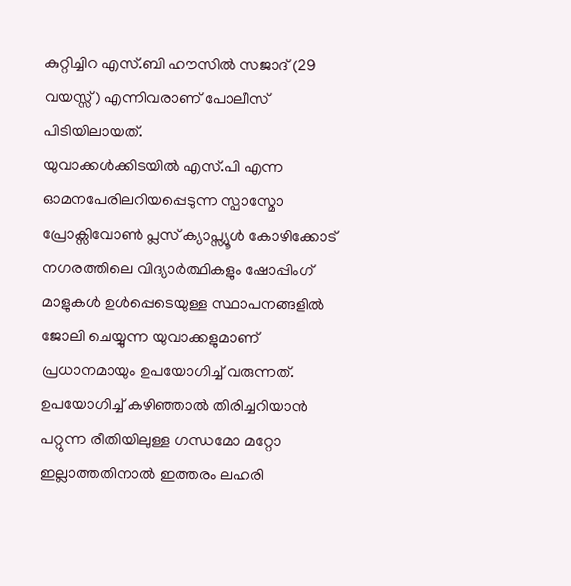കുറ്റിച്ചിറ എസ്.ബി ഹൗസിൽ സജാദ് (29 വയസ്സ്) എന്നിവരാണ് പോലീസ് പിടിയിലായത്.
യുവാക്കൾക്കിടയിൽ എസ്.പി എന്ന ഓമനപേരിലറിയപ്പെടുന്ന സ്പാസ്മോ പ്രോക്സിവോൺ പ്ലസ് ക്യാപ്സ്യൂൾ കോഴിക്കോട് നഗരത്തിലെ വിദ്യാർത്ഥികളും ഷോപ്പിംഗ് മാളുകൾ ഉൾപ്പെടെയുള്ള സ്ഥാപനങ്ങളിൽ ജോലി ചെയ്യുന്ന യുവാക്കളുമാണ് പ്രധാനമായും ഉപയോഗിച്ച് വരുന്നത്. ഉപയോഗിച്ച് കഴിഞ്ഞാൽ തിരിച്ചറിയാൻ പറ്റുന്ന രീതിയിലുള്ള ഗന്ധമോ മറ്റോ ഇല്ലാത്തതിനാൽ ഇത്തരം ലഹരി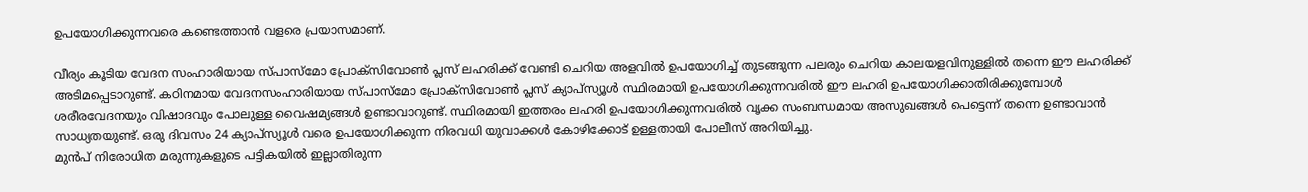ഉപയോഗിക്കുന്നവരെ കണ്ടെത്താൻ വളരെ പ്രയാസമാണ്.

വീര്യം കൂടിയ വേദന സംഹാരിയായ സ്പാസ്മോ പ്രോക്സിവോൺ പ്ലസ് ലഹരിക്ക് വേണ്ടി ചെറിയ അളവിൽ ഉപയോഗിച്ച് തുടങ്ങുന്ന പലരും ചെറിയ കാലയളവിനുള്ളിൽ തന്നെ ഈ ലഹരിക്ക് അടിമപ്പെടാറുണ്ട്. കഠിനമായ വേദനസംഹാരിയായ സ്പാസ്മോ പ്രോക്സിവോൺ പ്ലസ് ക്യാപ്സ്യൂൾ സ്ഥിരമായി ഉപയോഗിക്കുന്നവരിൽ ഈ ലഹരി ഉപയോഗിക്കാതിരിക്കുമ്പോൾ ശരീരവേദനയും വിഷാദവും പോലുള്ള വൈഷമ്യങ്ങൾ ഉണ്ടാവാറുണ്ട്. സ്ഥിരമായി ഇത്തരം ലഹരി ഉപയോഗിക്കുന്നവരിൽ വൃക്ക സംബന്ധമായ അസുഖങ്ങൾ പെട്ടെന്ന് തന്നെ ഉണ്ടാവാൻ സാധ്യതയുണ്ട്. ഒരു ദിവസം 24 ക്യാപ്സ്യൂൾ വരെ ഉപയോഗിക്കുന്ന നിരവധി യുവാക്കൾ കോഴിക്കോട് ഉള്ളതായി പോലീസ് അറിയിച്ചു.
മുൻപ് നിരോധിത മരുന്നുകളുടെ പട്ടികയിൽ ഇല്ലാതിരുന്ന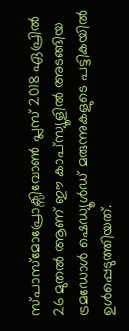സ്പാസ്മോപ്രോക്സിവോൺ പ്ലസ് 2018 ഏപ്രിൽ 26 മുതൽ ആണ് ഈ കാപ്സ്യൂളിൽ അടങ്ങിയ ട്രമഡോൾ ഷെഡ്യൂൾഡ് മരുന്നുകളുടെ പട്ടികയിൽ ഉൾപ്പെടുത്തിയത്.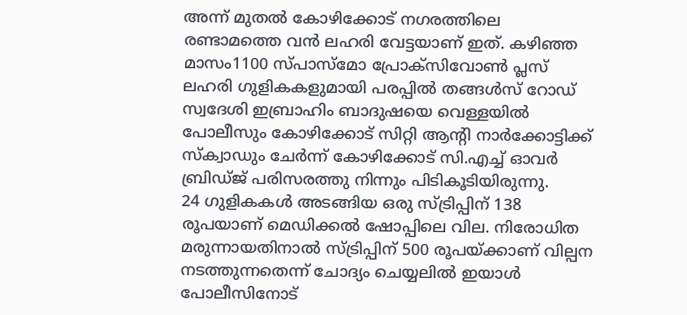അന്ന് മുതൽ കോഴിക്കോട് നഗരത്തിലെ രണ്ടാമത്തെ വൻ ലഹരി വേട്ടയാണ് ഇത്. കഴിഞ്ഞ മാസം1100 സ്പാസ്മോ പ്രോക്സിവോൺ പ്ലസ് ലഹരി ഗുളികകളുമായി പരപ്പിൽ തങ്ങൾസ് റോഡ് സ്വദേശി ഇബ്രാഹിം ബാദുഷയെ വെള്ളയിൽ പോലീസും കോഴിക്കോട് സിറ്റി ആന്റി നാർക്കോട്ടിക്ക് സ്ക്വാഡും ചേർന്ന് കോഴിക്കോട് സി.എച്ച് ഓവർ ബ്രിഡ്ജ് പരിസരത്തു നിന്നും പിടികൂടിയിരുന്നു.
24 ഗുളികകൾ അടങ്ങിയ ഒരു സ്ട്രിപ്പിന് 138 രൂപയാണ് മെഡിക്കൽ ഷോപ്പിലെ വില. നിരോധിത മരുന്നായതിനാൽ സ്ട്രിപ്പിന് 500 രൂപയ്ക്കാണ് വില്പന നടത്തുന്നതെന്ന് ചോദ്യം ചെയ്യലിൽ ഇയാൾ പോലീസിനോട്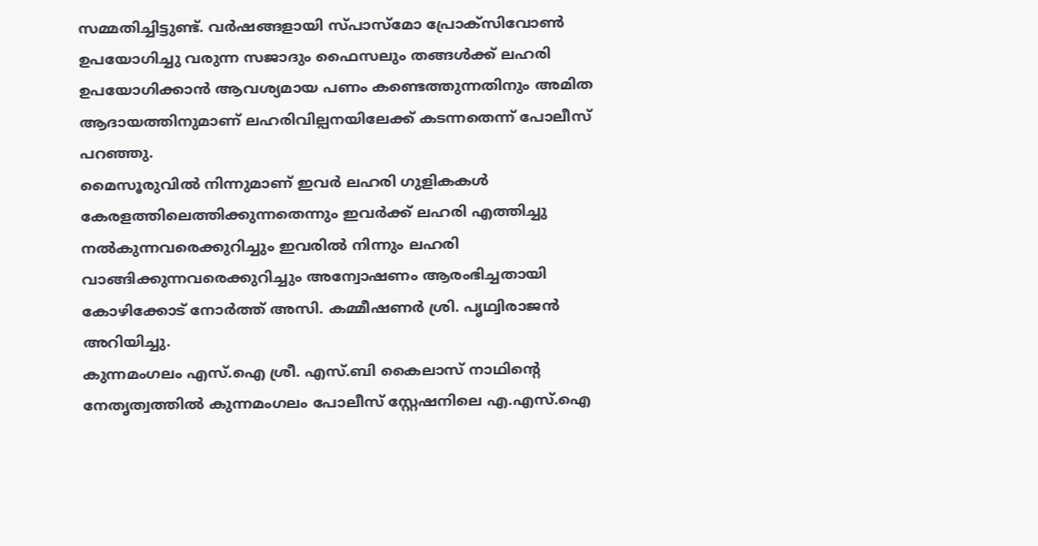സമ്മതിച്ചിട്ടുണ്ട്. വർഷങ്ങളായി സ്പാസ്മോ പ്രോക്സിവോൺ
ഉപയോഗിച്ചു വരുന്ന സജാദും ഫൈസലും തങ്ങൾക്ക് ലഹരി ഉപയോഗിക്കാൻ ആവശ്യമായ പണം കണ്ടെത്തുന്നതിനും അമിത ആദായത്തിനുമാണ് ലഹരിവില്പനയിലേക്ക് കടന്നതെന്ന് പോലീസ് പറഞ്ഞു.
മൈസൂരുവിൽ നിന്നുമാണ് ഇവർ ലഹരി ഗുളികകൾ കേരളത്തിലെത്തിക്കുന്നതെന്നും ഇവർക്ക് ലഹരി എത്തിച്ചു നൽകുന്നവരെക്കുറിച്ചും ഇവരിൽ നിന്നും ലഹരി വാങ്ങിക്കുന്നവരെക്കുറിച്ചും അന്വോഷണം ആരംഭിച്ചതായി കോഴിക്കോട് നോർത്ത് അസി. കമ്മീഷണർ ശ്രി. പൃഥ്വിരാജൻ അറിയിച്ചു.
കുന്നമംഗലം എസ്.ഐ ശ്രീ. എസ്.ബി കൈലാസ് നാഥിന്റെ നേതൃത്വത്തിൽ കുന്നമംഗലം പോലീസ് സ്റ്റേഷനിലെ എ.എസ്.ഐ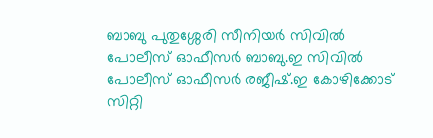ബാബു പുതുശ്ശേരി സീനിയർ സിവിൽ പോലീസ് ഓഫീസർ ബാബു.ഇ സിവിൽ പോലീസ് ഓഫീസർ രജീഷ്.ഇ കോഴിക്കോട് സിറ്റി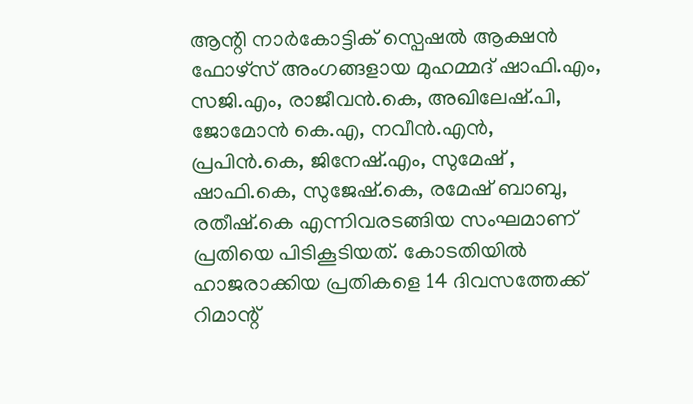ആന്റി നാർകോട്ടിക് സ്പെഷൽ ആക്ഷൻ ഫോഴ്സ് അംഗങ്ങളായ മുഹമ്മദ് ഷാഫി.എം, സജി.എം, രാജീവൻ.കെ, അഖിലേഷ്.പി, ജോമോൻ കെ.എ, നവീൻ.എൻ, പ്രപിൻ.കെ, ജിനേഷ്.എം, സുമേഷ് , ഷാഫി.കെ, സുജേഷ്.കെ, രമേഷ് ബാബു, രതീഷ്.കെ എന്നിവരടങ്ങിയ സംഘമാണ് പ്രതിയെ പിടികൂടിയത്. കോടതിയിൽ ഹാജരാക്കിയ പ്രതികളെ 14 ദിവസത്തേക്ക് റിമാന്റ്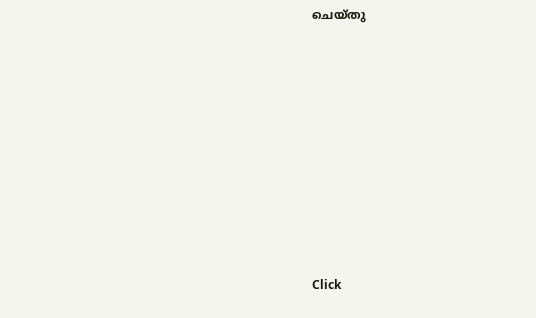ചെയ്തു












Click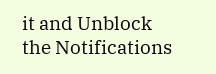it and Unblock the Notifications